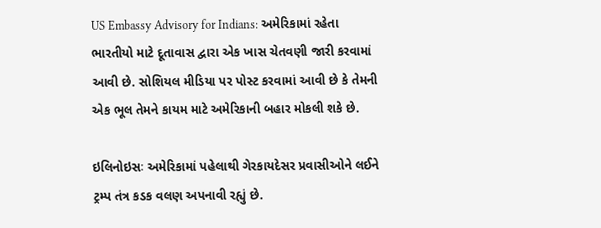US Embassy Advisory for Indians: અમેરિકામાં રહેતા ભારતીયો માટે દૂતાવાસ દ્વારા એક ખાસ ચેતવણી જારી કરવામાં આવી છે. સોશિયલ મીડિયા પર પોસ્ટ કરવામાં આવી છે કે તેમની એક ભૂલ તેમને કાયમ માટે અમેરિકાની બહાર મોકલી શકે છે.

ઇલિનોઇસઃ અમેરિકામાં પહેલાથી ગેરકાયદેસર પ્રવાસીઓને લઈને ટ્રમ્પ તંત્ર કડક વલણ અપનાવી રહ્યું છે.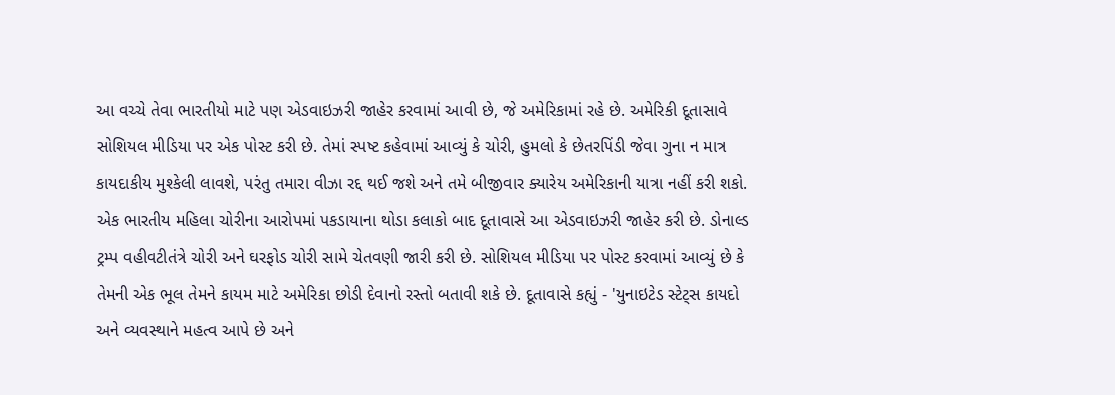આ વચ્ચે તેવા ભારતીયો માટે પણ એડવાઇઝરી જાહેર કરવામાં આવી છે, જે અમેરિકામાં રહે છે. અમેરિકી દૂતાસાવે સોશિયલ મીડિયા પર એક પોસ્ટ કરી છે. તેમાં સ્પષ્ટ કહેવામાં આવ્યું કે ચોરી, હુમલો કે છેતરપિંડી જેવા ગુના ન માત્ર કાયદાકીય મુશ્કેલી લાવશે, પરંતુ તમારા વીઝા રદ્દ થઈ જશે અને તમે બીજીવાર ક્યારેય અમેરિકાની યાત્રા નહીં કરી શકો.
એક ભારતીય મહિલા ચોરીના આરોપમાં પકડાયાના થોડા કલાકો બાદ દૂતાવાસે આ એડવાઇઝરી જાહેર કરી છે. ડોનાલ્ડ ટ્રમ્પ વહીવટીતંત્રે ચોરી અને ઘરફોડ ચોરી સામે ચેતવણી જારી કરી છે. સોશિયલ મીડિયા પર પોસ્ટ કરવામાં આવ્યું છે કે તેમની એક ભૂલ તેમને કાયમ માટે અમેરિકા છોડી દેવાનો રસ્તો બતાવી શકે છે. દૂતાવાસે કહ્યું - 'યુનાઇટેડ સ્ટેટ્સ કાયદો અને વ્યવસ્થાને મહત્વ આપે છે અને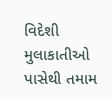વિદેશી મુલાકાતીઓ પાસેથી તમામ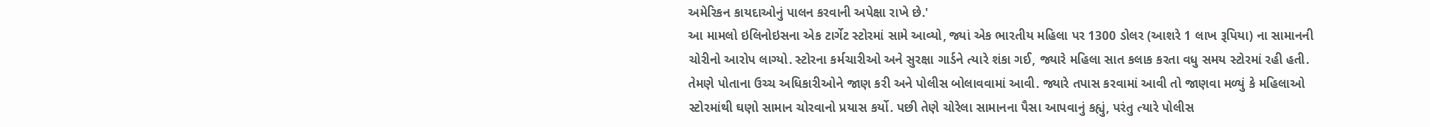અમેરિકન કાયદાઓનું પાલન કરવાની અપેક્ષા રાખે છે.'
આ મામલો ઇલિનોઇસના એક ટાર્ગેટ સ્ટોરમાં સામે આવ્યો, જ્યાં એક ભારતીય મહિલા પર 1300 ડોલર (આશરે 1 લાખ રૂપિયા) ના સામાનની ચોરીનો આરોપ લાગ્યો. સ્ટોરના કર્મચારીઓ અને સુરક્ષા ગાર્ડને ત્યારે શંકા ગઈ, જ્યારે મહિલા સાત કલાક કરતા વધુ સમય સ્ટોરમાં રહી હતી. તેમણે પોતાના ઉચ્ચ અધિકારીઓને જાણ કરી અને પોલીસ બોલાવવામાં આવી. જ્યારે તપાસ કરવામાં આવી તો જાણવા મળ્યું કે મહિલાઓ સ્ટોરમાંથી ઘણો સામાન ચોરવાનો પ્રયાસ કર્યો. પછી તેણે ચોરેલા સામાનના પૈસા આપવાનું કહ્યું, પરંતુ ત્યારે પોલીસ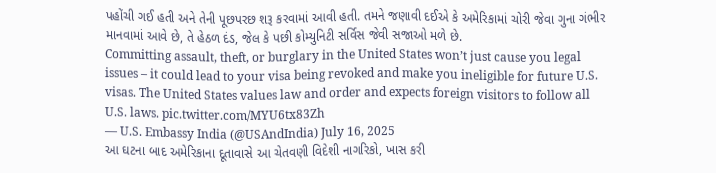પહોંચી ગઈ હતી અને તેની પૂછપરછ શરૂ કરવામાં આવી હતી. તમને જણાવી દઈએ કે અમેરિકામાં ચોરી જેવા ગુના ગંભીર માનવામાં આવે છે, તે હેઠળ દંડ, જેલ કે પછી કોમ્યુનિટી સર્વિસ જેવી સજાઓ મળે છે.
Committing assault, theft, or burglary in the United States won’t just cause you legal issues – it could lead to your visa being revoked and make you ineligible for future U.S. visas. The United States values law and order and expects foreign visitors to follow all U.S. laws. pic.twitter.com/MYU6tx83Zh
— U.S. Embassy India (@USAndIndia) July 16, 2025
આ ઘટના બાદ અમેરિકાના દૂતાવાસે આ ચેતવણી વિદેશી નાગરિકો, ખાસ કરી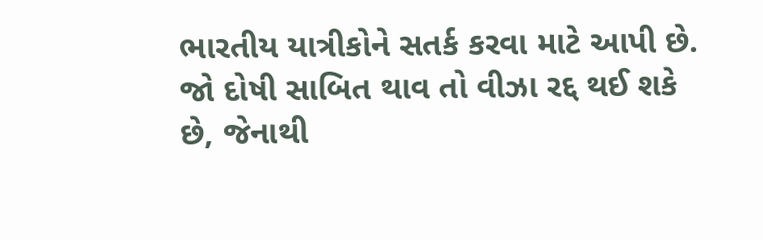ભારતીય યાત્રીકોને સતર્ક કરવા માટે આપી છે. જો દોષી સાબિત થાવ તો વીઝા રદ્દ થઈ શકે છે, જેનાથી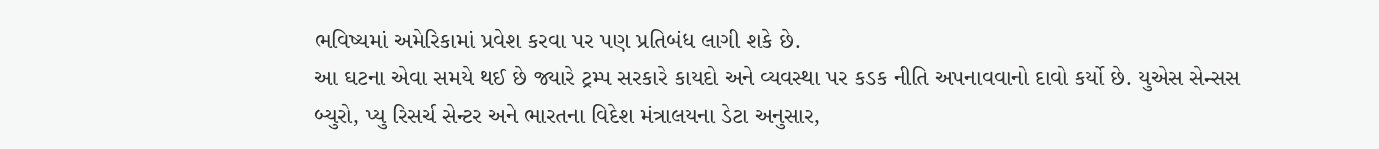ભવિષ્યમાં અમેરિકામાં પ્રવેશ કરવા પર પણ પ્રતિબંધ લાગી શકે છે.
આ ઘટના એવા સમયે થઈ છે જ્યારે ટ્રમ્પ સરકારે કાયદો અને વ્યવસ્થા પર કડક નીતિ અપનાવવાનો દાવો કર્યો છે. યુએસ સેન્સસ બ્યુરો, પ્યુ રિસર્ચ સેન્ટર અને ભારતના વિદેશ મંત્રાલયના ડેટા અનુસાર,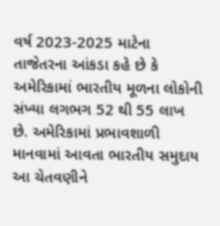વર્ષ 2023-2025 માટેના તાજેતરના આંકડા કહે છે કે અમેરિકામાં ભારતીય મૂળના લોકોની સંખ્યા લગભગ 52 થી 55 લાખ છે. અમેરિકામાં પ્રભાવશાળી માનવામાં આવતા ભારતીય સમુદાય આ ચેતવણીને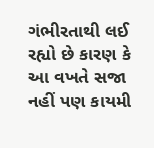ગંભીરતાથી લઈ રહ્યો છે કારણ કે આ વખતે સજા નહીં પણ કાયમી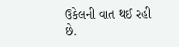ઉકેલની વાત થઈ રહી છે.